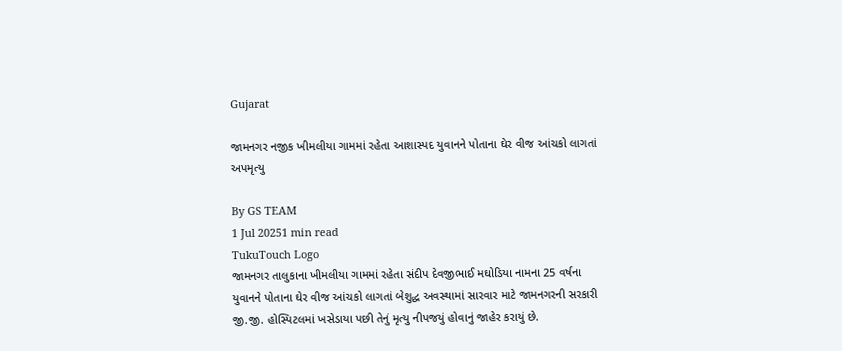Gujarat

જામનગર નજીક ખીમલીયા ગામમાં રહેતા આશાસ્પદ યુવાનને પોતાના ઘેર વીજ આંચકો લાગતાં અપમૃત્યુ

By GS TEAM
1 Jul 20251 min read
TukuTouch Logo
જામનગર તાલુકાના ખીમલીયા ગામમાં રહેતા સંદીપ દેવજીભાઈ મઘોડિયા નામના 25 વર્ષના યુવાનને પોતાના ઘેર વીજ આંચકો લાગતાં બેશુદ્ધ અવસ્થામાં સારવાર માટે જામનગરની સરકારી જી.જી. હોસ્પિટલમાં ખસેડાયા પછી તેનું મૃત્યુ નીપજયું હોવાનું જાહેર કરાયું છે.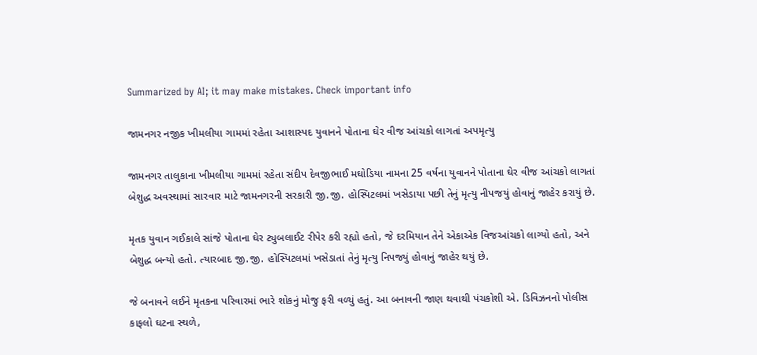Summarized by AI; it may make mistakes. Check important info

જામનગર નજીક ખીમલીયા ગામમાં રહેતા આશાસ્પદ યુવાનને પોતાના ઘેર વીજ આંચકો લાગતાં અપમૃત્યુ

જામનગર તાલુકાના ખીમલીયા ગામમાં રહેતા સંદીપ દેવજીભાઈ મઘોડિયા નામના 25 વર્ષના યુવાનને પોતાના ઘેર વીજ આંચકો લાગતાં બેશુદ્ધ અવસ્થામાં સારવાર માટે જામનગરની સરકારી જી.જી. હોસ્પિટલમાં ખસેડાયા પછી તેનું મૃત્યુ નીપજયું હોવાનું જાહેર કરાયું છે.

મૃતક યુવાન ગઈકાલે સાંજે પોતાના ઘેર ટ્યુબલાઈટ રીપેર કરી રહ્યો હતો, જે દરમિયાન તેને એકાએક વિજઆંચકો લાગ્યો હતો, અને બેશુદ્ધ બન્યો હતો. ત્યારબાદ જી.જી. હોસ્પિટલમાં ખસેડાતાં તેનું મૃત્યુ નિપજ્યું હોવાનું જાહેર થયું છે.

જે બનાવને લઈને મૃતકના પરિવારમાં ભારે શોકનું મોજુ ફરી વળ્યું હતું. આ બનાવની જાણ થવાથી પંચકોશી એ. ડિવિઝનનો પોલીસ કાફલો ઘટના સ્થળે,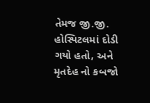તેમજ જી.જી. હોસ્પિટલમાં દોડી ગયો હતો, અને મૃતદેહ નો કબજો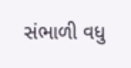સંભાળી વધુ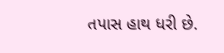તપાસ હાથ ધરી છે.